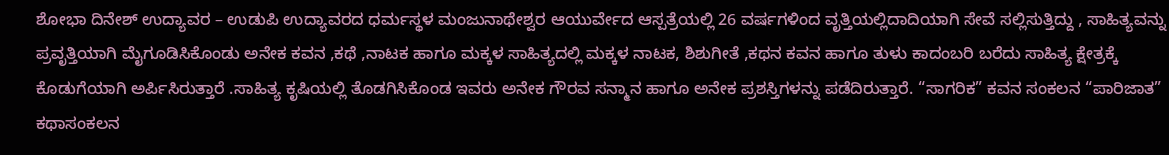ಶೋಭಾ ದಿನೇಶ್ ಉದ್ಯಾವರ – ಉಡುಪಿ ಉದ್ಯಾವರದ ಧರ್ಮಸ್ಥಳ ಮಂಜುನಾಥೇಶ್ವರ ಆಯುರ್ವೇದ ಆಸ್ಪತ್ರೆಯಲ್ಲಿ 26 ವರ್ಷಗಳಿಂದ ವೃತ್ತಿಯಲ್ಲಿದಾದಿಯಾಗಿ ಸೇವೆ ಸಲ್ಲಿಸುತ್ತಿದ್ದು , ಸಾಹಿತ್ಯವನ್ನು ಪ್ರವೃತ್ತಿಯಾಗಿ ಮೈಗೂಡಿಸಿಕೊಂಡು ಅನೇಕ ಕವನ ,ಕಥೆ ,ನಾಟಕ ಹಾಗೂ ಮಕ್ಕಳ ಸಾಹಿತ್ಯದಲ್ಲಿ ಮಕ್ಕಳ ನಾಟಕ, ಶಿಶುಗೀತೆ ,ಕಥನ ಕವನ ಹಾಗೂ ತುಳು ಕಾದಂಬರಿ ಬರೆದು ಸಾಹಿತ್ಯ ಕ್ಷೇತ್ರಕ್ಕೆ ಕೊಡುಗೆಯಾಗಿ ಅರ್ಪಿಸಿರುತ್ತಾರೆ .ಸಾಹಿತ್ಯ ಕೃಷಿಯಲ್ಲಿ ತೊಡಗಿಸಿಕೊಂಡ ಇವರು ಅನೇಕ ಗೌರವ ಸನ್ಮಾನ ಹಾಗೂ ಅನೇಕ ಪ್ರಶಸ್ತಿಗಳನ್ನು ಪಡೆದಿರುತ್ತಾರೆ. “ಸಾಗರಿಕ” ಕವನ ಸಂಕಲನ “ಪಾರಿಜಾತ” ಕಥಾಸಂಕಲನ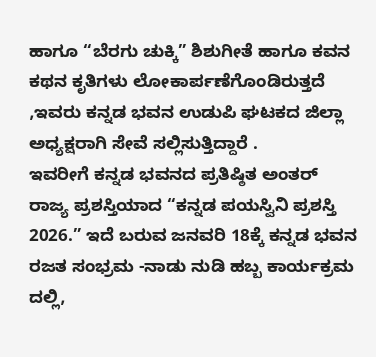ಹಾಗೂ “ಬೆರಗು ಚುಕ್ಕಿ” ಶಿಶುಗೀತೆ ಹಾಗೂ ಕವನ ಕಥನ ಕೃತಿಗಳು ಲೋಕಾರ್ಪಣೆಗೊಂಡಿರುತ್ತದೆ ,ಇವರು ಕನ್ನಡ ಭವನ ಉಡುಪಿ ಘಟಕದ ಜಿಲ್ಲಾ ಅಧ್ಯಕ್ಷರಾಗಿ ಸೇವೆ ಸಲ್ಲಿಸುತ್ತಿದ್ದಾರೆ .
ಇವರೀಗೆ ಕನ್ನಡ ಭವನದ ಪ್ರತಿಷ್ಠಿತ ಅಂತರ್ ರಾಜ್ಯ ಪ್ರಶಸ್ತಿಯಾದ “ಕನ್ನಡ ಪಯಸ್ವಿನಿ ಪ್ರಶಸ್ತಿ 2026.” ಇದೆ ಬರುವ ಜನವರಿ 18ಕ್ಕೆ ಕನ್ನಡ ಭವನ ರಜತ ಸಂಭ್ರಮ -ನಾಡು ನುಡಿ ಹಬ್ಬ ಕಾರ್ಯಕ್ರಮ ದಲ್ಲಿ,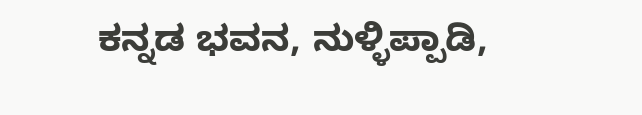ಕನ್ನಡ ಭವನ, ನುಳ್ಳಿಪ್ಪಾಡಿ,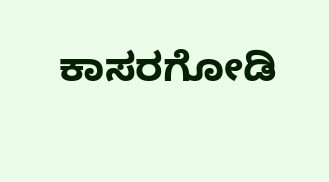ಕಾಸರಗೋಡಿ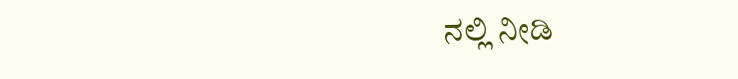ನಲ್ಲಿ ನೀಡಿ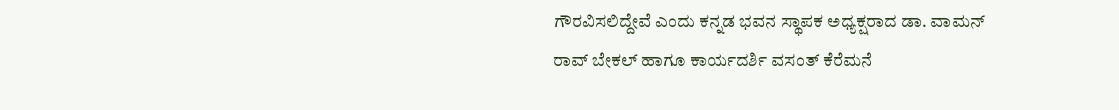ಗೌರವಿಸಲಿದ್ದೇವೆ ಎಂದು ಕನ್ನಡ ಭವನ ಸ್ಥಾಪಕ ಅಧ್ಯಕ್ಷರಾದ ಡಾ. ವಾಮನ್ ರಾವ್ ಬೇಕಲ್ ಹಾಗೂ ಕಾರ್ಯದರ್ಶಿ ವಸಂತ್ ಕೆರೆಮನೆ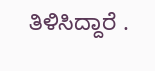ತಿಳಿಸಿದ್ದಾರೆ .